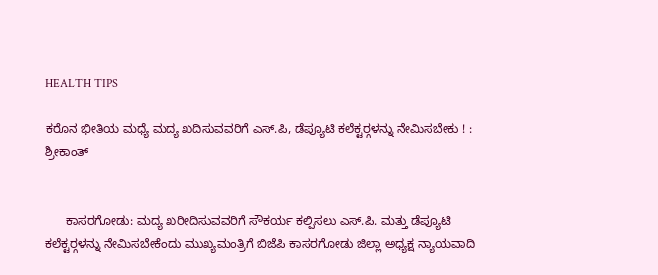HEALTH TIPS

ಕರೊನ ಭೀತಿಯ ಮಧ್ಯೆ ಮದ್ಯ ಖದಿಸುವವರಿಗೆ ಎಸ್.ಪಿ, ಡೆಪ್ಯೂಟಿ ಕಲೆಕ್ಟರ್‍ಗಳನ್ನು ನೇಮಿಸಬೇಕು ! : ಶ್ರೀಕಾಂತ್


      ಕಾಸರಗೋಡು: ಮದ್ಯ ಖರೀದಿಸುವವರಿಗೆ ಸೌಕರ್ಯ ಕಲ್ಪಿಸಲು ಎಸ್.ಪಿ. ಮತ್ತು ಡೆಪ್ಯೂಟಿ ಕಲೆಕ್ಟರ್‍ಗಳನ್ನು ನೇಮಿಸಬೇಕೆಂದು ಮುಖ್ಯಮಂತ್ರಿಗೆ ಬಿಜೆಪಿ ಕಾಸರಗೋಡು ಜಿಲ್ಲಾ ಅಧ್ಯಕ್ಷ ನ್ಯಾಯವಾದಿ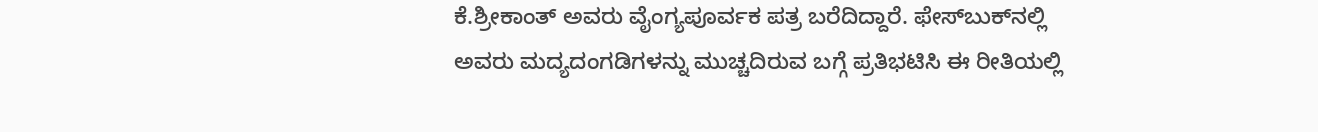ಕೆ.ಶ್ರೀಕಾಂತ್ ಅವರು ವೈಂಗ್ಯಪೂರ್ವಕ ಪತ್ರ ಬರೆದಿದ್ದಾರೆ. ಫೇಸ್‍ಬುಕ್‍ನಲ್ಲಿ ಅವರು ಮದ್ಯದಂಗಡಿಗಳನ್ನು ಮುಚ್ಚದಿರುವ ಬಗ್ಗೆ ಪ್ರತಿಭಟಿಸಿ ಈ ರೀತಿಯಲ್ಲಿ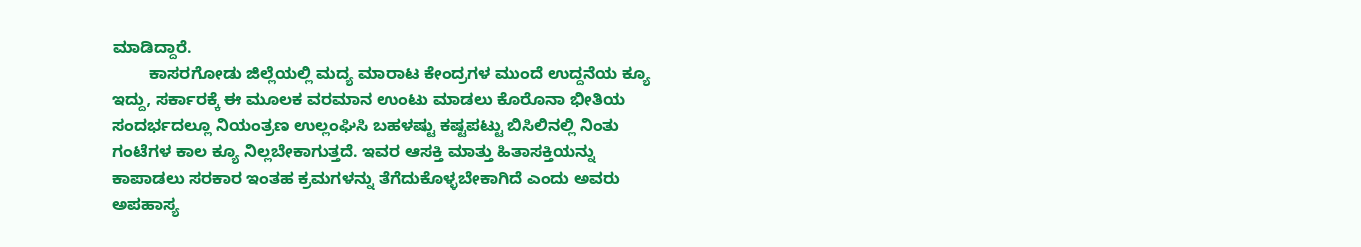ಮಾಡಿದ್ದಾರೆ.
        ಕಾಸರಗೋಡು ಜಿಲ್ಲೆಯಲ್ಲಿ ಮದ್ಯ ಮಾರಾಟ ಕೇಂದ್ರಗಳ ಮುಂದೆ ಉದ್ದನೆಯ ಕ್ಯೂ ಇದ್ದು, ಸರ್ಕಾರಕ್ಕೆ ಈ ಮೂಲಕ ವರಮಾನ ಉಂಟು ಮಾಡಲು ಕೊರೊನಾ ಭೀತಿಯ ಸಂದರ್ಭದಲ್ಲೂ ನಿಯಂತ್ರಣ ಉಲ್ಲಂಘಿಸಿ ಬಹಳಷ್ಟು ಕಷ್ಟಪಟ್ಟು ಬಿಸಿಲಿನಲ್ಲಿ ನಿಂತು ಗಂಟೆಗಳ ಕಾಲ ಕ್ಯೂ ನಿಲ್ಲಬೇಕಾಗುತ್ತದೆ. ಇವರ ಆಸಕ್ತಿ ಮಾತ್ತು ಹಿತಾಸಕ್ತಿಯನ್ನು ಕಾಪಾಡಲು ಸರಕಾರ ಇಂತಹ ಕ್ರಮಗಳನ್ನು ತೆಗೆದುಕೊಳ್ಳಬೇಕಾಗಿದೆ ಎಂದು ಅವರು ಅಪಹಾಸ್ಯ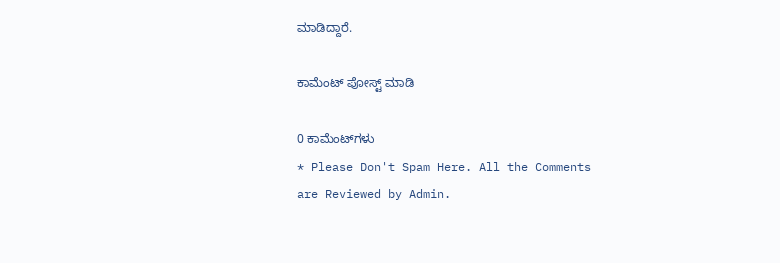ಮಾಡಿದ್ದಾರೆ.

ಕಾಮೆಂಟ್‌‌ ಪೋಸ್ಟ್‌ ಮಾಡಿ

0 ಕಾಮೆಂಟ್‌ಗಳು
* Please Don't Spam Here. All the Comments are Reviewed by Admin.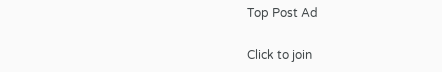Top Post Ad

Click to join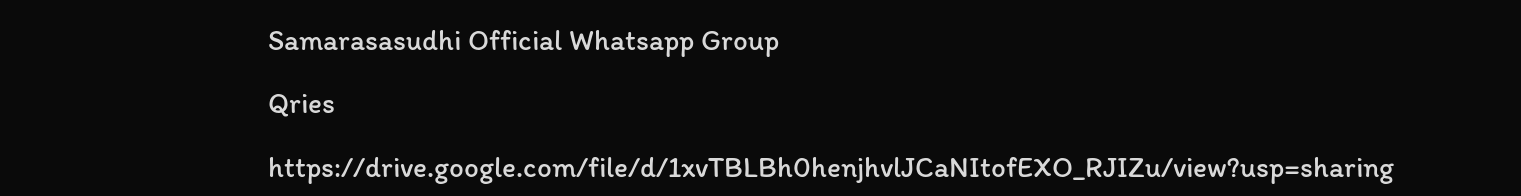Samarasasudhi Official Whatsapp Group

Qries

https://drive.google.com/file/d/1xvTBLBh0henjhvlJCaNItofEXO_RJIZu/view?usp=sharing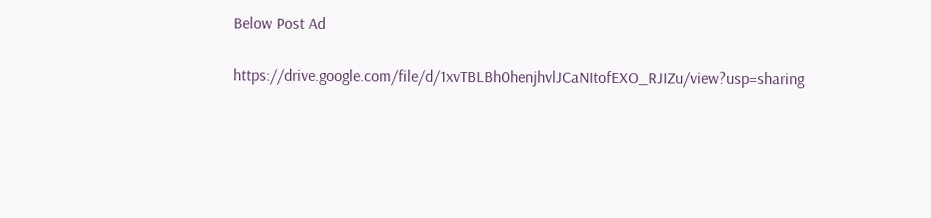Below Post Ad

https://drive.google.com/file/d/1xvTBLBh0henjhvlJCaNItofEXO_RJIZu/view?usp=sharing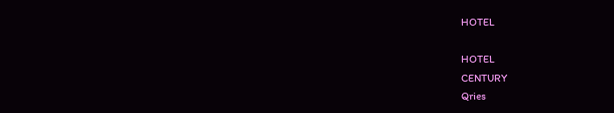HOTEL

HOTEL
CENTURY
Qries